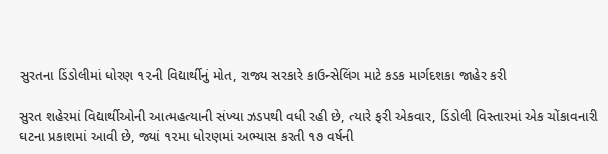સુરતના ડિંડોલીમાં ધોરણ ૧૨ની વિદ્યાર્થીનું મોત, રાજ્ય સરકારે કાઉન્સેલિંગ માટે કડક માર્ગદશકા જાહેર કરી

સુરત શહેરમાં વિદ્યાર્થીઓની આત્મહત્યાની સંખ્યા ઝડપથી વધી રહી છે, ત્યારે ફરી એકવાર, ડિંડોલી વિસ્તારમાં એક ચોંકાવનારી ઘટના પ્રકાશમાં આવી છે, જ્યાં ૧૨મા ધોરણમાં અભ્યાસ કરતી ૧૭ વર્ષની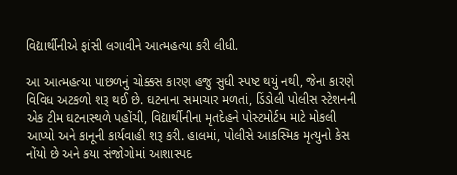વિદ્યાર્થીનીએ ફાંસી લગાવીને આત્મહત્યા કરી લીધી.

આ આત્મહત્યા પાછળનું ચોક્કસ કારણ હજુ સુધી સ્પષ્ટ થયું નથી, જેના કારણે વિવિધ અટકળો શરૂ થઈ છે. ઘટનાના સમાચાર મળતાં, ડિંડોલી પોલીસ સ્ટેશનની એક ટીમ ઘટનાસ્થળે પહોંચી, વિદ્યાર્થીનીના મૃતદેહને પોસ્ટમોર્ટમ માટે મોકલી આપ્યો અને કાનૂની કાર્યવાહી શરૂ કરી. હાલમાં, પોલીસે આકસ્મિક મૃત્યુનો કેસ નોંયો છે અને કયા સંજોગોમાં આશાસ્પદ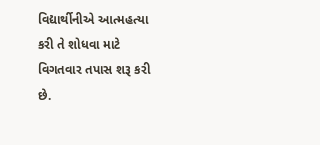વિદ્યાર્થીનીએ આત્મહત્યા કરી તે શોધવા માટે વિગતવાર તપાસ શરૂ કરી છે.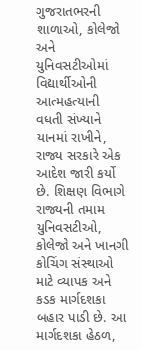ગુજરાતભરની શાળાઓ, કોલેજો અને યુનિવસટીઓમાં વિદ્યાર્થીઓની આત્મહત્યાની વધતી સંખ્યાને યાનમાં રાખીને, રાજ્ય સરકારે એક આદેશ જારી કર્યો છે. શિક્ષણ વિભાગે રાજ્યની તમામ યુનિવસટીઓ, કોલેજો અને ખાનગી કોચિંગ સંસ્થાઓ માટે વ્યાપક અને કડક માર્ગદશકા બહાર પાડી છે. આ માર્ગદશકા હેઠળ,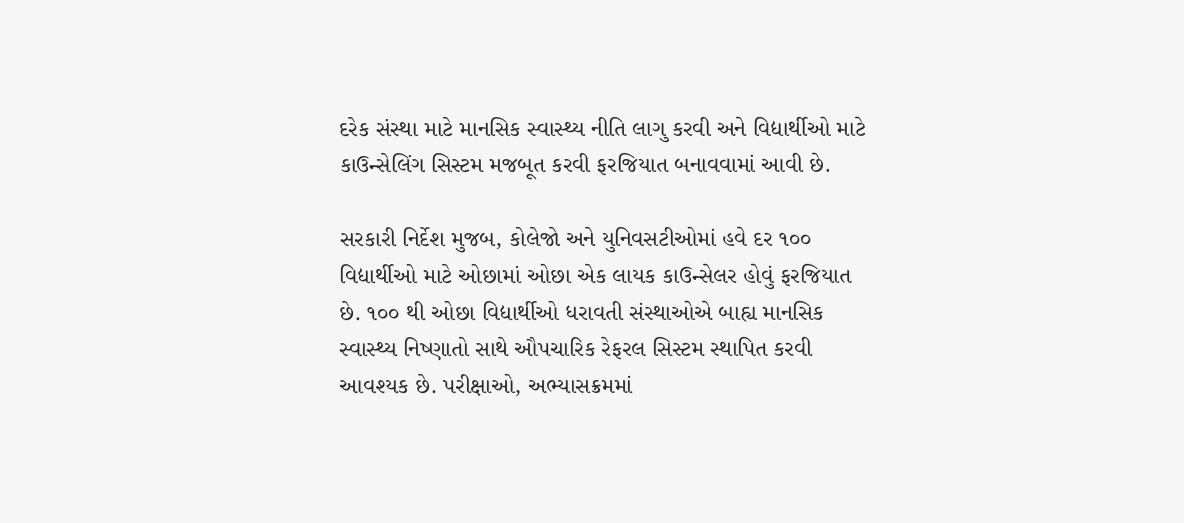દરેક સંસ્થા માટે માનસિક સ્વાસ્થ્ય નીતિ લાગુ કરવી અને વિદ્યાર્થીઓ માટે કાઉન્સેલિંગ સિસ્ટમ મજબૂત કરવી ફરજિયાત બનાવવામાં આવી છે.

સરકારી નિર્દેશ મુજબ, કોલેજો અને યુનિવસટીઓમાં હવે દર ૧૦૦ વિદ્યાર્થીઓ માટે ઓછામાં ઓછા એક લાયક કાઉન્સેલર હોવું ફરજિયાત છે. ૧૦૦ થી ઓછા વિદ્યાર્થીઓ ધરાવતી સંસ્થાઓએ બાહ્ય માનસિક સ્વાસ્થ્ય નિષ્ણાતો સાથે ઔપચારિક રેફરલ સિસ્ટમ સ્થાપિત કરવી આવશ્યક છે. પરીક્ષાઓ, અભ્યાસક્રમમાં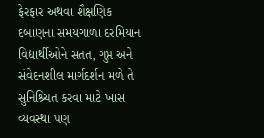ફેરફાર અથવા શૈક્ષણિક દબાણના સમયગાળા દરમિયાન વિદ્યાર્થીઓને સતત, ગુપ્ત અને સંવેદનશીલ માર્ગદર્શન મળે તે સુનિશ્ર્ચિત કરવા માટે ખાસ વ્યવસ્થા પણ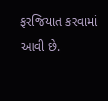ફરજિયાત કરવામાં આવી છે.